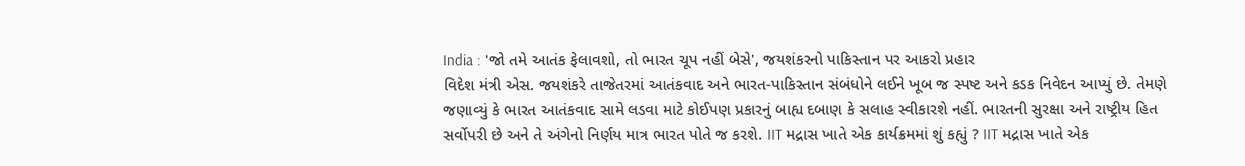India : 'જો તમે આતંક ફેલાવશો, તો ભારત ચૂપ નહીં બેસે', જયશંકરનો પાકિસ્તાન પર આકરો પ્રહાર
વિદેશ મંત્રી એસ. જયશંકરે તાજેતરમાં આતંકવાદ અને ભારત-પાકિસ્તાન સંબંધોને લઈને ખૂબ જ સ્પષ્ટ અને કડક નિવેદન આપ્યું છે. તેમણે જણાવ્યું કે ભારત આતંકવાદ સામે લડવા માટે કોઈપણ પ્રકારનું બાહ્ય દબાણ કે સલાહ સ્વીકારશે નહીં. ભારતની સુરક્ષા અને રાષ્ટ્રીય હિત સર્વોપરી છે અને તે અંગેનો નિર્ણય માત્ર ભારત પોતે જ કરશે. IIT મદ્રાસ ખાતે એક કાર્યક્રમમાં શું કહ્યું ? IIT મદ્રાસ ખાતે એક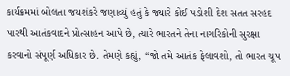કાર્યક્રમમાં બોલતા જયશંકરે જણાવ્યું હતું કે જ્યારે કોઈ પડોશી દેશ સતત સરહદ પારથી આતંકવાદને પ્રોત્સાહન આપે છે, ત્યારે ભારતને તેના નાગરિકોની સુરક્ષા કરવાનો સંપૂર્ણ અધિકાર છે. તેમણે કહ્યું, “જો તમે આતંક ફેલાવશો, તો ભારત ચૂપ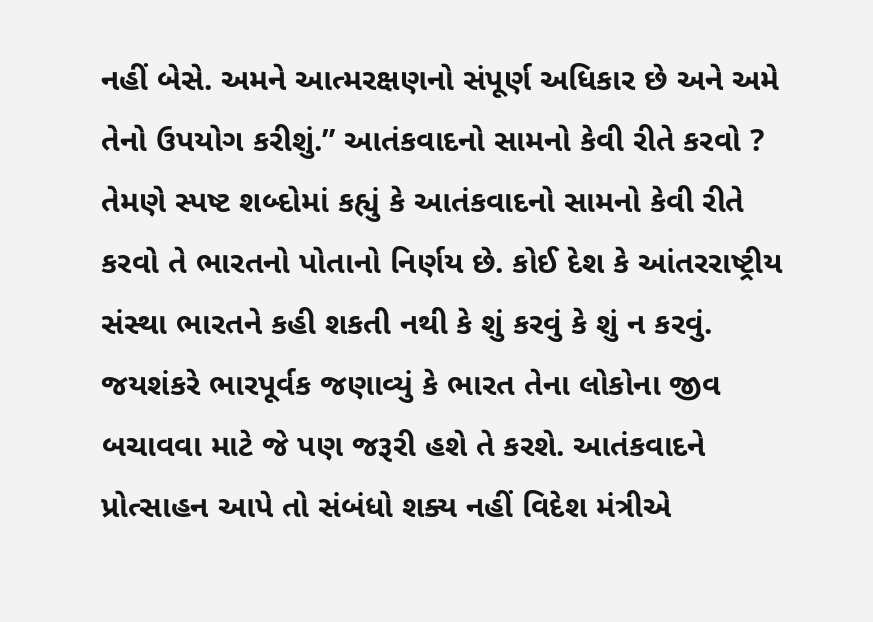નહીં બેસે. અમને આત્મરક્ષણનો સંપૂર્ણ અધિકાર છે અને અમે તેનો ઉપયોગ કરીશું.” આતંકવાદનો સામનો કેવી રીતે કરવો ? તેમણે સ્પષ્ટ શબ્દોમાં કહ્યું કે આતંકવાદનો સામનો કેવી રીતે કરવો તે ભારતનો પોતાનો નિર્ણય છે. કોઈ દેશ કે આંતરરાષ્ટ્રીય સંસ્થા ભારતને કહી શકતી નથી કે શું કરવું કે શું ન કરવું. જયશંકરે ભારપૂર્વક જણાવ્યું કે ભારત તેના લોકોના જીવ બચાવવા માટે જે પણ જરૂરી હશે તે કરશે. આતંકવાદને પ્રોત્સાહન આપે તો સંબંધો શક્ય નહીં વિદેશ મંત્રીએ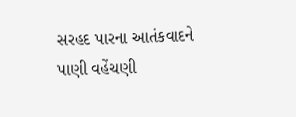સરહદ પારના આતંકવાદને પાણી વહેંચણી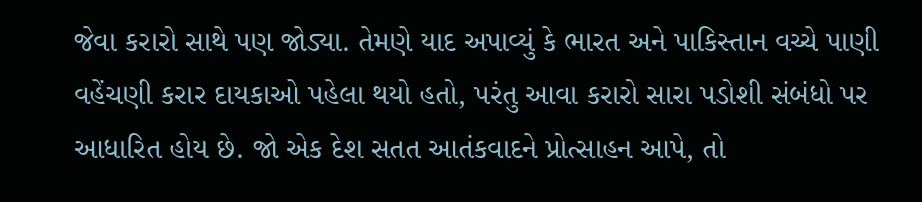જેવા કરારો સાથે પણ જોડ્યા. તેમણે યાદ અપાવ્યું કે ભારત અને પાકિસ્તાન વચ્ચે પાણી વહેંચણી કરાર દાયકાઓ પહેલા થયો હતો, પરંતુ આવા કરારો સારા પડોશી સંબંધો પર આધારિત હોય છે. જો એક દેશ સતત આતંકવાદને પ્રોત્સાહન આપે, તો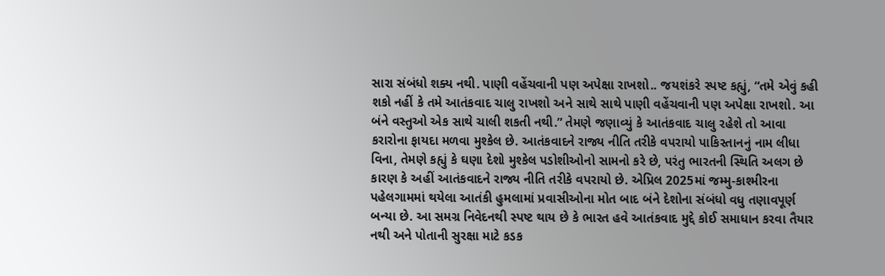સારા સંબંધો શક્ય નથી. પાણી વહેંચવાની પણ અપેક્ષા રાખશો.. જયશંકરે સ્પષ્ટ કહ્યું, “તમે એવું કહી શકો નહીં કે તમે આતંકવાદ ચાલુ રાખશો અને સાથે સાથે પાણી વહેંચવાની પણ અપેક્ષા રાખશો. આ બંને વસ્તુઓ એક સાથે ચાલી શકતી નથી.” તેમણે જણાવ્યું કે આતંકવાદ ચાલુ રહેશે તો આવા કરારોના ફાયદા મળવા મુશ્કેલ છે. આતંકવાદને રાજ્ય નીતિ તરીકે વપરાયો પાકિસ્તાનનું નામ લીધા વિના, તેમણે કહ્યું કે ઘણા દેશો મુશ્કેલ પડોશીઓનો સામનો કરે છે, પરંતુ ભારતની સ્થિતિ અલગ છે કારણ કે અહીં આતંકવાદને રાજ્ય નીતિ તરીકે વપરાયો છે. એપ્રિલ 2025માં જમ્મુ-કાશ્મીરના પહેલગામમાં થયેલા આતંકી હુમલામાં પ્રવાસીઓના મોત બાદ બંને દેશોના સંબંધો વધુ તણાવપૂર્ણ બન્યા છે. આ સમગ્ર નિવેદનથી સ્પષ્ટ થાય છે કે ભારત હવે આતંકવાદ મુદ્દે કોઈ સમાધાન કરવા તૈયાર નથી અને પોતાની સુરક્ષા માટે કડક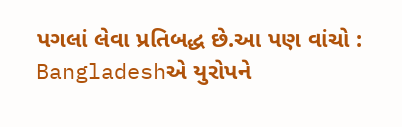પગલાં લેવા પ્રતિબદ્ધ છે.આ પણ વાંચો : Bangladeshએ યુરોપને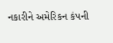નકારીને અમેરિકન કંપની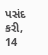પસંદ કરી, 14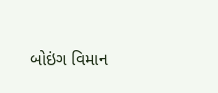બોઇંગ વિમાન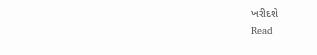ખરીદશે
Read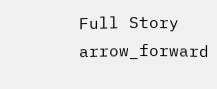Full Story arrow_forward